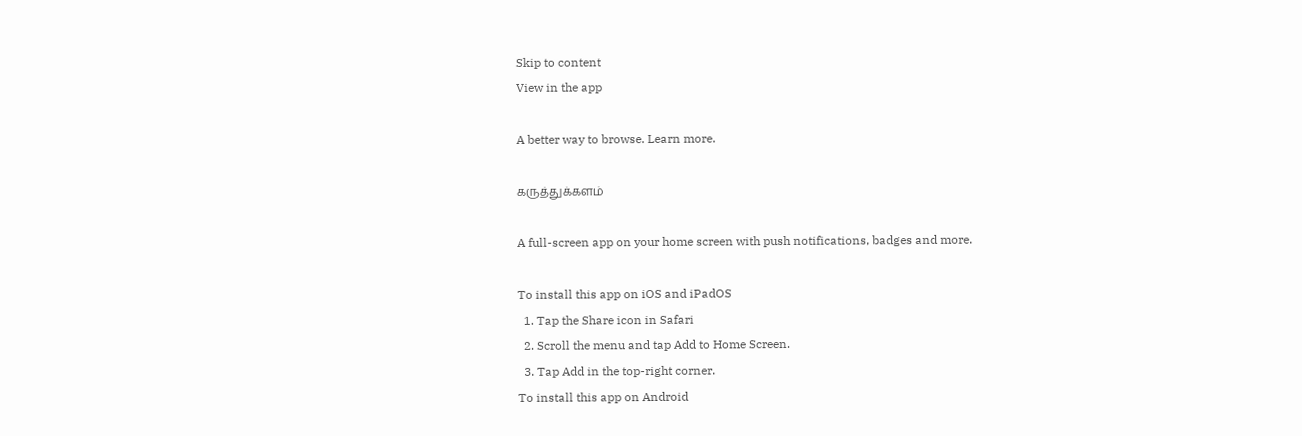Skip to content
View in the app

A better way to browse. Learn more.

கருத்துக்களம்

A full-screen app on your home screen with push notifications, badges and more.

To install this app on iOS and iPadOS
  1. Tap the Share icon in Safari
  2. Scroll the menu and tap Add to Home Screen.
  3. Tap Add in the top-right corner.
To install this app on Android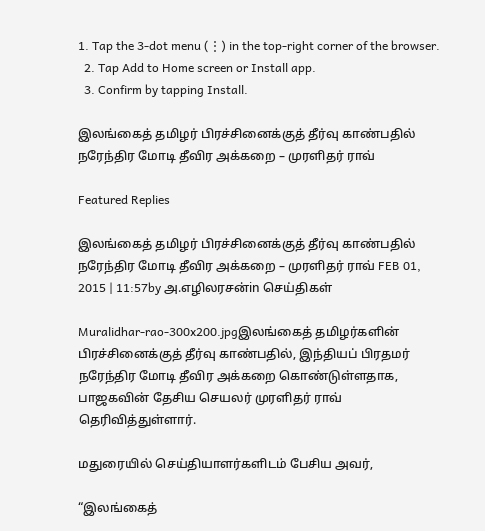1. Tap the 3-dot menu (⋮) in the top-right corner of the browser.
  2. Tap Add to Home screen or Install app.
  3. Confirm by tapping Install.

இலங்கைத் தமிழர் பிரச்சினைக்குத் தீர்வு காண்பதில் நரேந்திர மோடி தீவிர அக்கறை – முரளிதர் ராவ்

Featured Replies

இலங்கைத் தமிழர் பிரச்சினைக்குத் தீர்வு காண்பதில் நரேந்திர மோடி தீவிர அக்கறை – முரளிதர் ராவ் FEB 01, 2015 | 11:57by அ.எழிலரசன்in செய்திகள்

Muralidhar-rao-300x200.jpgஇலங்கைத் தமிழர்களின் பிரச்சினைக்குத் தீர்வு காண்பதில், இந்தியப் பிரதமர் நரேந்திர மோடி தீவிர அக்கறை கொண்டுள்ளதாக, பாஜகவின் தேசிய செயலர் முரளிதர் ராவ் தெரிவித்துள்ளார்.

மதுரையில் செய்தியாளர்களிடம் பேசிய அவர்,

“இலங்கைத்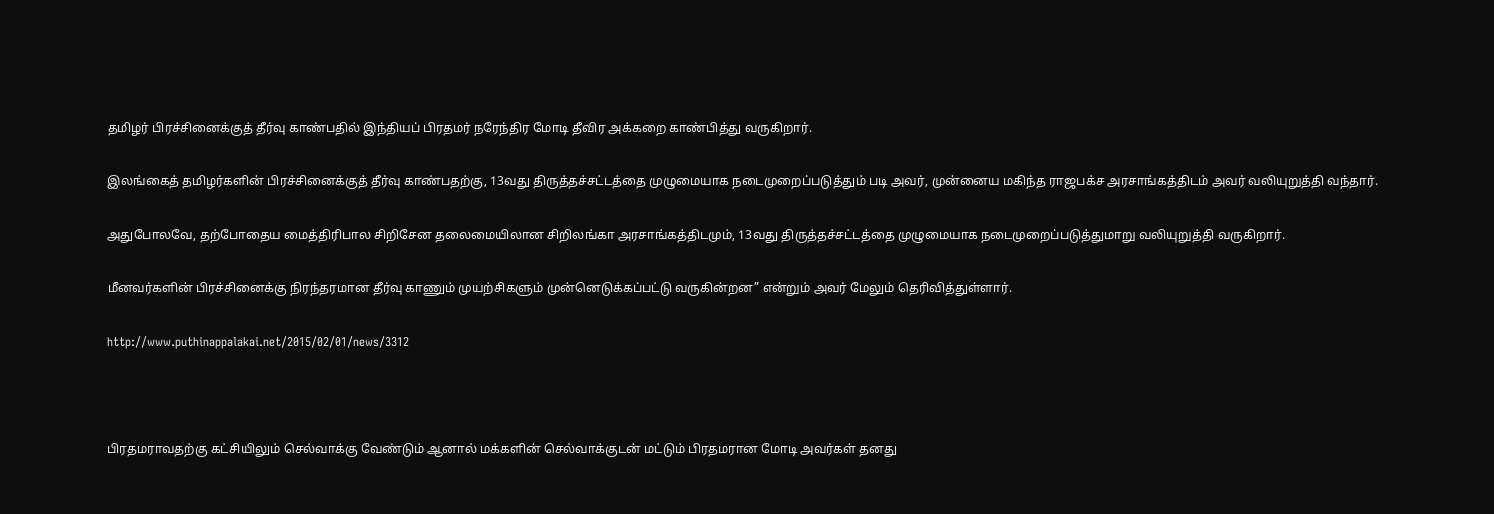தமிழர் பிரச்சினைக்குத் தீர்வு காண்பதில் இந்தியப் பிரதமர் நரேந்திர மோடி தீவிர அக்கறை காண்பித்து வருகிறார்.

இலங்கைத் தமிழர்களின் பிரச்சினைக்குத் தீர்வு காண்பதற்கு, 13வது திருத்தச்சட்டத்தை முழுமையாக நடைமுறைப்படுத்தும் படி அவர், முன்னைய மகிந்த ராஜபக்ச அரசாங்கத்திடம் அவர் வலியுறுத்தி வந்தார்.

அதுபோலவே, தற்போதைய மைத்திரிபால சிறிசேன தலைமையிலான சிறிலங்கா அரசாங்கத்திடமும், 13வது திருத்தச்சட்டத்தை முழுமையாக நடைமுறைப்படுத்துமாறு வலியுறுத்தி வருகிறார்.

மீனவர்களின் பிரச்சினைக்கு நிரந்தரமான தீர்வு காணும் முயற்சிகளும் முன்னெடுக்கப்பட்டு வருகின்றன” என்றும் அவர் மேலும் தெரிவித்துள்ளார்.

http://www.puthinappalakai.net/2015/02/01/news/3312



பிரதமராவதற்கு கட்சியிலும் செல்வாக்கு வேண்டும் ஆனால் மக்களின் செல்வாக்குடன் மட்டும் பிரதமரான மோடி அவர்கள் தனது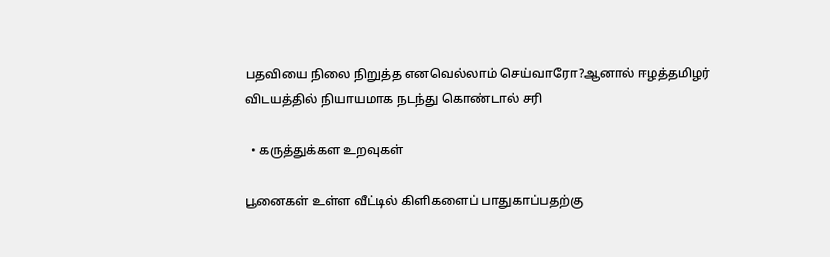பதவியை நிலை நிறுத்த எனவெல்லாம் செய்வாரோ?ஆனால் ஈழத்தமிழர் விடயத்தில் நியாயமாக நடந்து கொண்டால் சரி

  • கருத்துக்கள உறவுகள்

பூனைகள் உள்ள வீட்டில் கிளிகளைப் பாதுகாப்பதற்கு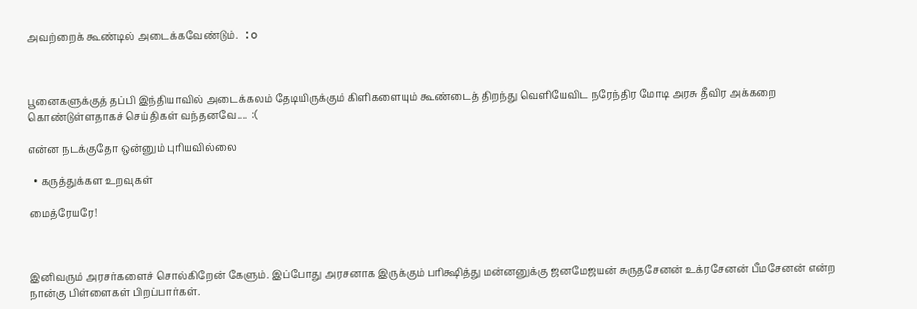அவற்றைக் கூண்டில் அடைக்கவேண்டும்.  :o



பூனைகளுக்குத் தப்பி இந்தியாவில் அடைக்கலம் தேடியிருக்கும் கிளிகளையும் கூண்டைத் திறந்து வெளியேவிட நரேந்திர மோடி அரசு தீவிர அக்கறை கொண்டுள்ளதாகச் செய்திகள் வந்தனவே....  :(

என்ன நடக்குதோ ஒன்னும் புரியவில்லை

  • கருத்துக்கள உறவுகள்

மைத்ரேயரே!



இனிவரும் அரசர்களைச் சொல்கிறேன் கேளும். இப்போது அரசனாக இருக்கும் பரிக்ஷித்து மன்னனுக்கு ஜனமேஜயன் சுருதசேனன் உக்ரசேனன் பீமசேனன் என்ற நான்கு பிள்ளைகள் பிறப்பார்கள்.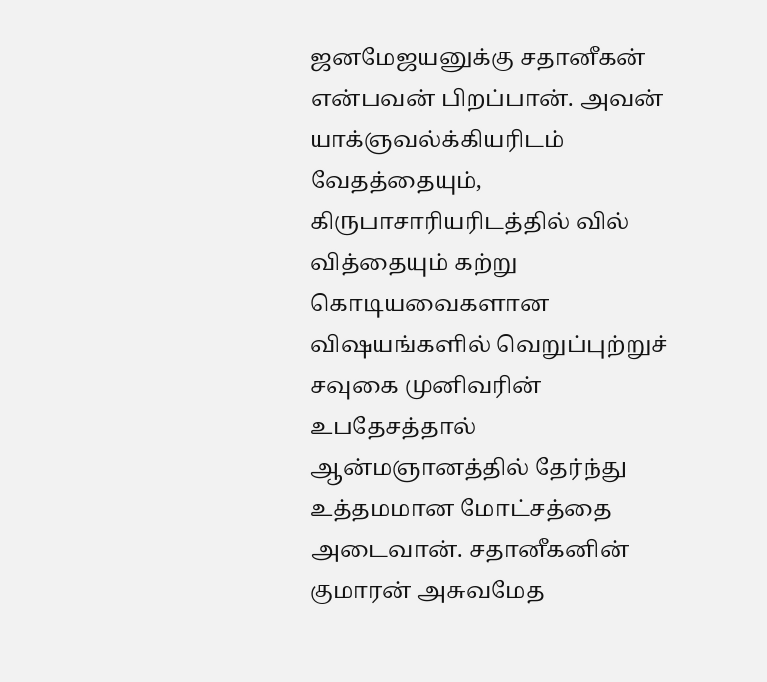ஜனமேஜயனுக்கு சதானீகன் என்பவன் பிறப்பான். அவன் யாக்ஞவல்க்கியரிடம் வேதத்தையும், கிருபாசாரியரிடத்தில் வில் வித்தையும் கற்று கொடியவைகளான விஷயங்களில் வெறுப்புற்றுச் சவுகை முனிவரின் உபதேசத்தால் ஆன்மஞானத்தில் தேர்ந்து உத்தமமான மோட்சத்தை அடைவான். சதானீகனின் குமாரன் அசுவமேத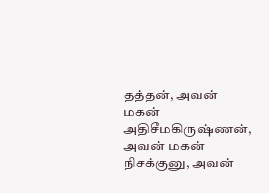தத்தன், அவன் மகன் அதிசீமகிருஷ்ணன், அவன் மகன் நிசக்குனு, அவன்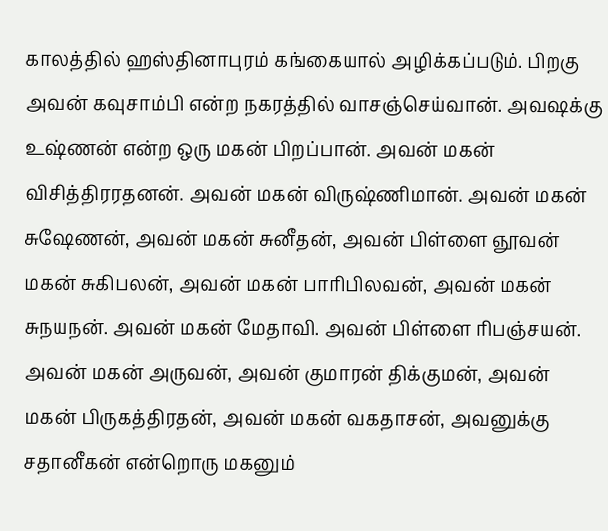காலத்தில் ஹஸ்தினாபுரம் கங்கையால் அழிக்கப்படும். பிறகு அவன் கவுசாம்பி என்ற நகரத்தில் வாசஞ்செய்வான். அவஷக்கு உஷ்ணன் என்ற ஒரு மகன் பிறப்பான். அவன் மகன் விசித்திரரதனன். அவன் மகன் விருஷ்ணிமான். அவன் மகன் சுஷேணன், அவன் மகன் சுனீதன், அவன் பிள்ளை ஞூவன் மகன் சுகிபலன், அவன் மகன் பாரிபிலவன், அவன் மகன் சுநயநன். அவன் மகன் மேதாவி. அவன் பிள்ளை ரிபஞ்சயன். அவன் மகன் அருவன், அவன் குமாரன் திக்குமன், அவன் மகன் பிருகத்திரதன், அவன் மகன் வகதாசன், அவனுக்கு சதானீகன் என்றொரு மகனும்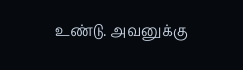உண்டு. அவனுக்கு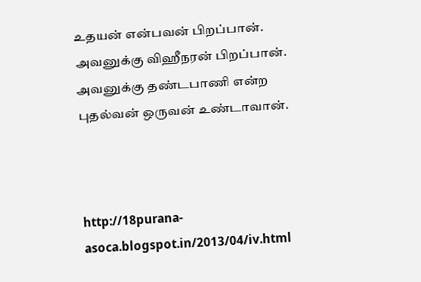உதயன் என்பவன் பிறப்பான். அவனுக்கு விஹீநரன் பிறப்பான். அவனுக்கு தண்டபாணி என்ற புதல்வன் ஒருவன் உண்டாவான்.



http://18purana-asoca.blogspot.in/2013/04/iv.html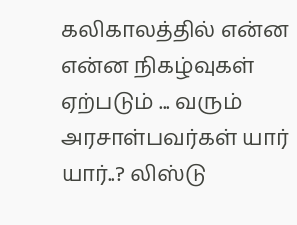கலிகாலத்தில் என்ன என்ன நிகழ்வுகள் ஏற்படும் ... வரும் அரசாள்பவர்கள் யார் யார்..? லிஸ்டு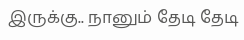இருக்கு.. நானும் தேடி தேடி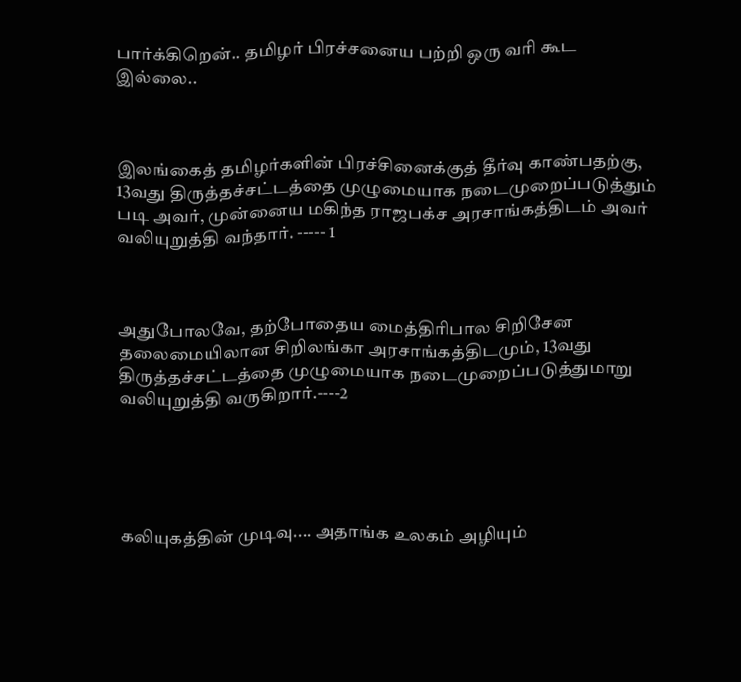பார்க்கிறென்.. தமிழர் பிரச்சனைய பற்றி ஒரு வரி கூட இல்லை..



இலங்கைத் தமிழர்களின் பிரச்சினைக்குத் தீர்வு காண்பதற்கு, 13வது திருத்தச்சட்டத்தை முழுமையாக நடைமுறைப்படுத்தும் படி அவர், முன்னைய மகிந்த ராஜபக்ச அரசாங்கத்திடம் அவர் வலியுறுத்தி வந்தார். ----- 1



அதுபோலவே, தற்போதைய மைத்திரிபால சிறிசேன தலைமையிலான சிறிலங்கா அரசாங்கத்திடமும், 13வது திருத்தச்சட்டத்தை முழுமையாக நடைமுறைப்படுத்துமாறு வலியுறுத்தி வருகிறார்.----2





கலியுகத்தின் முடிவு.... அதாங்க உலகம் அழியும்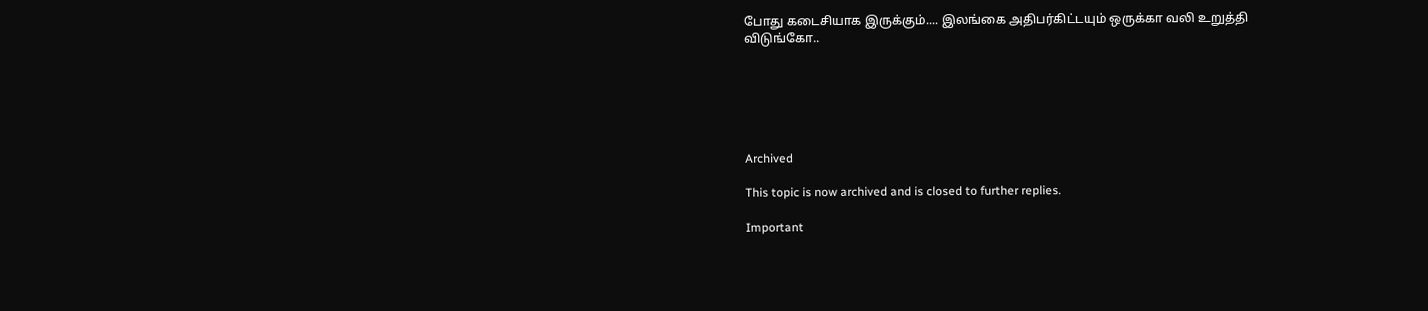போது கடைசியாக இருக்கும்.... இலங்கை அதிபர்கிட்டயும் ஒருக்கா வலி உறுத்தி விடுங்கோ..






Archived

This topic is now archived and is closed to further replies.

Important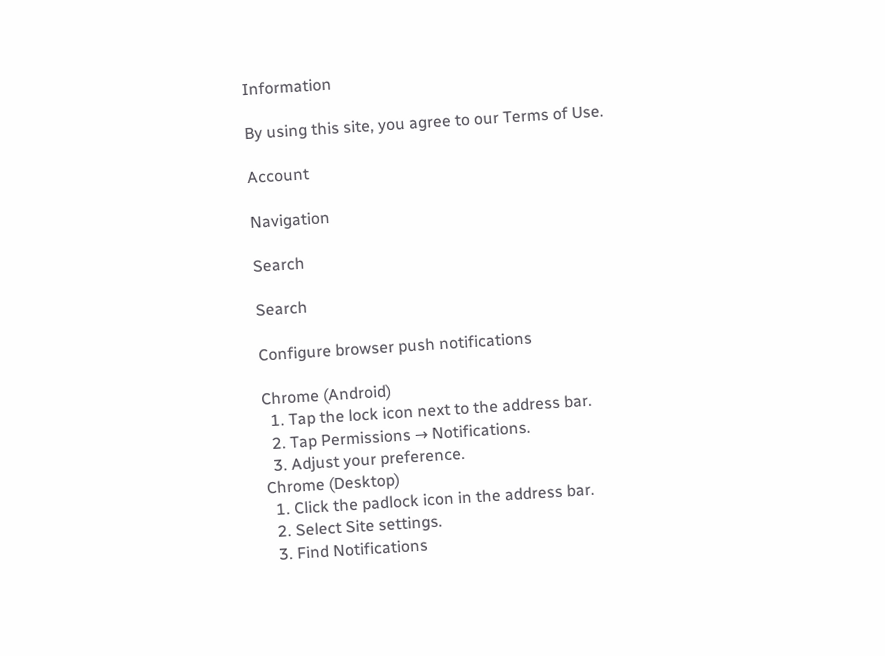Information

By using this site, you agree to our Terms of Use.

Account

Navigation

Search

Search

Configure browser push notifications

Chrome (Android)
  1. Tap the lock icon next to the address bar.
  2. Tap Permissions → Notifications.
  3. Adjust your preference.
Chrome (Desktop)
  1. Click the padlock icon in the address bar.
  2. Select Site settings.
  3. Find Notifications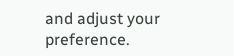and adjust your preference.